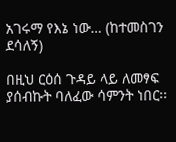አገሩማ የእኔ ነው… (ከተመስገን ደሳለኝ)

በዚህ ርዕሰ ጉዳይ ላይ ለመፃፍ ያሰብኩት ባለፈው ሳምንት ነበር፡፡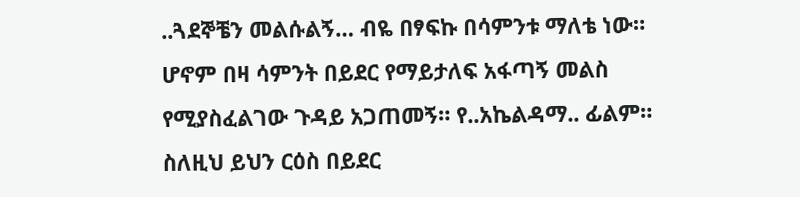..ጓደኞቼን መልሱልኝ… ብዬ በፃፍኩ በሳምንቱ ማለቴ ነው። ሆኖም በዛ ሳምንት በይደር የማይታለፍ አፋጣኝ መልስ የሚያስፈልገው ጉዳይ አጋጠመኝ። የ..አኬልዳማ.. ፊልም። ስለዚህ ይህን ርዕስ በይደር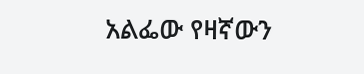አልፌው የዛኛውን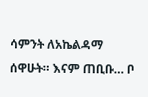ሳምንት ለአኬልዳማ ሰዋሁት። እናም ጠቢቡ… ቦ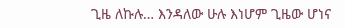ጊዜ ለኩሉ… እንዳለው ሁሉ እነሆም ጊዜው ሆነና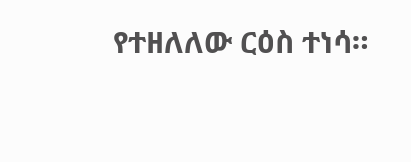የተዘለለው ርዕስ ተነሳ።